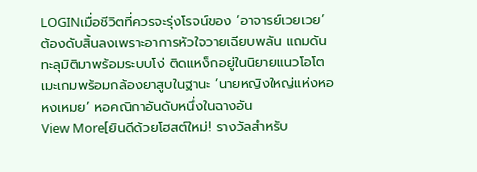LOGINเมื่อชีวิตที่ควรจะรุ่งโรจน์ของ ‘อาจารย์เวยเวย’ ต้องดับสิ้นลงเพราะอาการหัวใจวายเฉียบพลัน แถมดันทะลุมิติมาพร้อมระบบโง่ ติดแหง็กอยู่ในนิยายแนวโอโตเมะเกมพร้อมกล้องยาสูบในฐานะ ‘นายหญิงใหญ่แห่งหอหงเหมย’ หอคณิกาอันดับหนึ่งในฉางอัน
View More[ยินดีด้วยโฮสต์ใหม่! รางวัลสำหรับ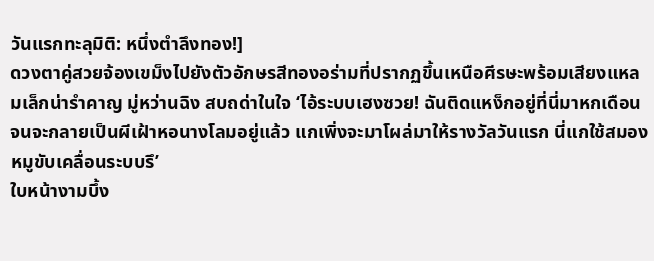วันแรกทะลุมิติ: หนึ่งตำลึงทอง!]
ดวงตาคู่สวยจ้องเขม็งไปยังตัวอักษรสีทองอร่ามที่ปรากฏขึ้นเหนือศีรษะพร้อมเสียงแหลมเล็กน่ารำคาญ มู่หว่านฉิง สบถด่าในใจ ‘ไอ้ระบบเฮงซวย! ฉันติดแหง็กอยู่ที่นี่มาหกเดือนจนจะกลายเป็นผีเฝ้าหอนางโลมอยู่แล้ว แกเพิ่งจะมาโผล่มาให้รางวัลวันแรก นี่แกใช้สมองหมูขับเคลื่อนระบบรึ’
ใบหน้างามบึ้ง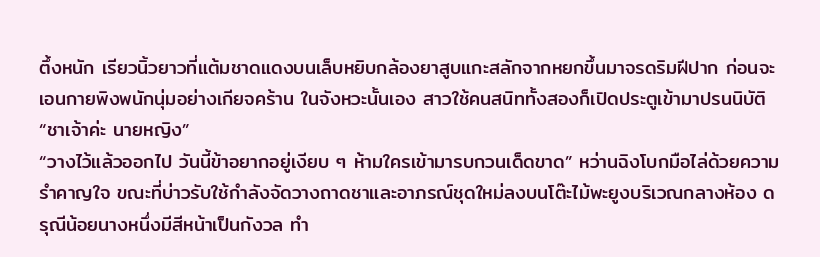ตึ้งหนัก เรียวนิ้วยาวที่แต้มชาดแดงบนเล็บหยิบกล้องยาสูบแกะสลักจากหยกขึ้นมาจรดริมฝีปาก ก่อนจะเอนกายพิงพนักนุ่มอย่างเกียจคร้าน ในจังหวะนั้นเอง สาวใช้คนสนิททั้งสองก็เปิดประตูเข้ามาปรนนิบัติ
“ชาเจ้าค่ะ นายหญิง”
“วางไว้แล้วออกไป วันนี้ข้าอยากอยู่เงียบ ๆ ห้ามใครเข้ามารบกวนเด็ดขาด” หว่านฉิงโบกมือไล่ด้วยความรำคาญใจ ขณะที่บ่าวรับใช้กำลังจัดวางถาดชาและอาภรณ์ชุดใหม่ลงบนโต๊ะไม้พะยูงบริเวณกลางห้อง ดรุณีน้อยนางหนึ่งมีสีหน้าเป็นกังวล ทำ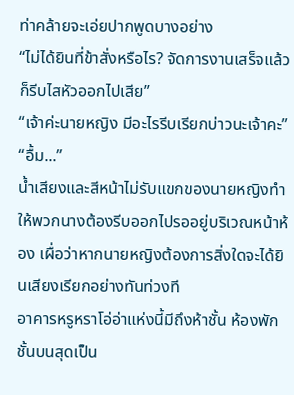ท่าคล้ายจะเอ่ยปากพูดบางอย่าง
“ไม่ได้ยินที่ข้าสั่งหรือไร? จัดการงานเสร็จแล้วก็รีบไสหัวออกไปเสีย”
“เจ้าค่ะนายหญิง มีอะไรรีบเรียกบ่าวนะเจ้าคะ”
“อื้ม...”
น้ำเสียงและสีหน้าไม่รับแขกของนายหญิงทำให้พวกนางต้องรีบออกไปรออยู่บริเวณหน้าห้อง เผื่อว่าหากนายหญิงต้องการสิ่งใดจะได้ยินเสียงเรียกอย่างทันท่วงที
อาคารหรูหราโอ่อ่าแห่งนี้มีถึงห้าชั้น ห้องพักชั้นบนสุดเป็น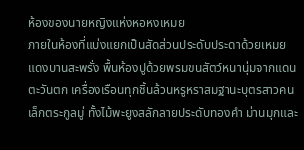ห้องของนายหญิงแห่งหอหงเหมย
ภายในห้องที่แบ่งแยกเป็นสัดส่วนประดับประดาด้วยเหมยแดงบานสะพรั่ง พื้นห้องปูด้วยพรมขนสัตว์หนานุ่มจากแดนตะวันตก เครื่องเรือนทุกชิ้นล้วนหรูหราสมฐานะบุตรสาวคนเล็กตระกูลมู่ ทั้งไม้พะยูงสลักลายประดับทองคำ ม่านมุกและ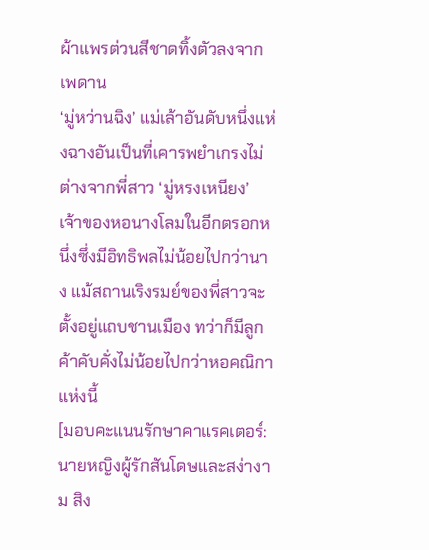ผ้าแพรต่วนสีชาดทิ้งตัวลงจากเพดาน
‘มู่หว่านฉิง’ แม่เล้าอันดับหนึ่งแห่งฉางอันเป็นที่เคารพยำเกรงไม่ต่างจากพี่สาว ‘มู่หรงเหนียง’ เจ้าของหอนางโลมในอีกตรอกหนึ่งซึ่งมีอิทธิพลไม่น้อยไปกว่านาง แม้สถานเริงรมย์ของพี่สาวจะตั้งอยู่แถบชานเมือง ทว่าก็มีลูกค้าคับคั่งไม่น้อยไปกว่าหอคณิกาแห่งนี้
[มอบคะแนนรักษาคาแรคเตอร์: นายหญิงผู้รักสันโดษและสง่างาม สิง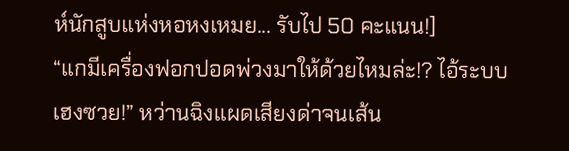ห์นักสูบแห่งหอหงเหมย... รับไป 50 คะแนน!]
“แกมีเครื่องฟอกปอดพ่วงมาให้ด้วยไหมล่ะ!? ไอ้ระบบเฮงซวย!” หว่านฉิงแผดเสียงด่าจนเส้น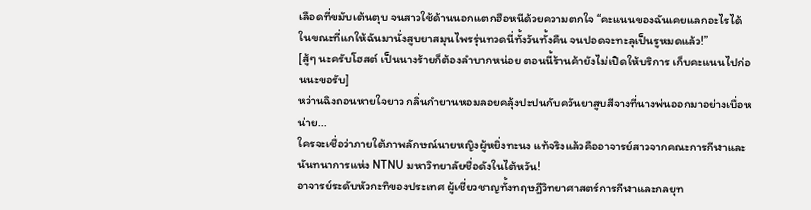เลือดที่ขมับเต้นตุบ จนสาวใช้ด้านนอกแตกฮือหนีด้วยความตกใจ “คะแนนของฉันเคยแลกอะไรได้ ในขณะที่แกให้ฉันมานั่งสูบยาสมุนไพรรุ่นทวดนี่ทั้งวันทั้งคืน จนปอดจะทะลุเป็นรูหมดแล้ว!”
[สู้ๆ นะครับโฮสต์ เป็นนางร้ายก็ต้องลำบากหน่อย ตอนนี้ร้านค้ายังไม่เปิดให้บริการ เก็บคะแนนไปก่อนนะขอรับ]
หว่านฉิงถอนหายใจยาว กลิ่นกำยานหอมลอยคลุ้งปะปนกับควันยาสูบสีจางที่นางพ่นออกมาอย่างเบื่อหน่าย...
ใครจะเชื่อว่าภายใต้ภาพลักษณ์นายหญิงผู้หยิ่งทะนง แท้จริงแล้วคืออาจารย์สาวจากคณะการกีฬาและนันทนาการแห่ง NTNU มหาวิทยาลัยชื่อดังในไต้หวัน!
อาจารย์ระดับหัวกะทิของประเทศ ผู้เชี่ยวชาญทั้งทฤษฎีวิทยาศาสตร์การกีฬาและกลยุท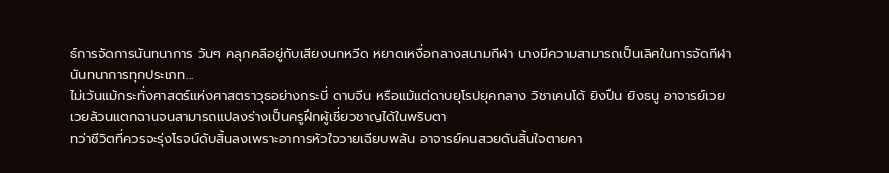ธ์การจัดการนันทนาการ วันๆ คลุกคลีอยู่กับเสียงนกหวีด หยาดเหงื่อกลางสนามกีฬา นางมีความสามารถเป็นเลิศในการจัดกีฬานันทนาการทุกประเภท...
ไม่เว้นแม้กระทั่งศาสตร์แห่งศาสตราวุธอย่างกระบี่ ดาบจีน หรือแม้แต่ดาบยุโรปยุคกลาง วิชาเคนโด้ ยิงปืน ยิงธนู อาจารย์เวยเวยล้วนแตกฉานจนสามารถแปลงร่างเป็นครูฝึกผู้เชี่ยวชาญได้ในพริบตา
ทว่าชีวิตที่ควรจะรุ่งโรจน์ดับสิ้นลงเพราะอาการหัวใจวายเฉียบพลัน อาจารย์คนสวยดันสิ้นใจตายคา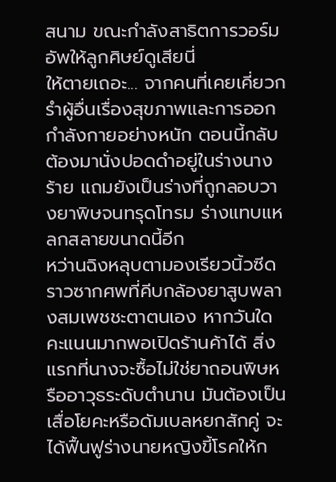สนาม ขณะกำลังสาธิตการวอร์มอัพให้ลูกศิษย์ดูเสียนี่
ให้ตายเถอะ... จากคนที่เคยเคี่ยวกรำผู้อื่นเรื่องสุขภาพและการออกกำลังกายอย่างหนัก ตอนนี้กลับต้องมานั่งปอดดำอยู่ในร่างนางร้าย แถมยังเป็นร่างที่ถูกลอบวางยาพิษจนทรุดโทรม ร่างแทบแหลกสลายขนาดนี้อีก
หว่านฉิงหลุบตามองเรียวนิ้วซีดราวซากศพที่คีบกล้องยาสูบพลางสมเพชชะตาตนเอง หากวันใดคะแนนมากพอเปิดร้านค้าได้ สิ่งแรกที่นางจะซื้อไม่ใช่ยาถอนพิษหรืออาวุธระดับตำนาน มันต้องเป็นเสื่อโยคะหรือดัมเบลหยกสักคู่ จะได้ฟื้นฟูร่างนายหญิงขี้โรคให้ก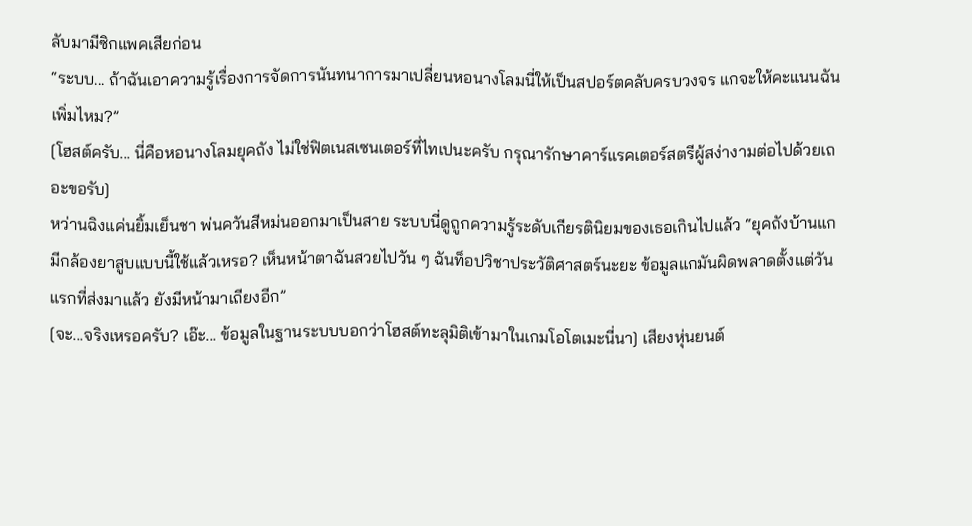ลับมามีซิกแพคเสียก่อน
“ระบบ... ถ้าฉันเอาความรู้เรื่องการจัดการนันทนาการมาเปลี่ยนหอนางโลมนี่ให้เป็นสปอร์ตคลับครบวงจร แกจะให้คะแนนฉันเพิ่มไหม?”
[โฮสต์ครับ... นี่คือหอนางโลมยุคถัง ไม่ใช่ฟิตเนสเซนเตอร์ที่ไทเปนะครับ กรุณารักษาคาร์แรคเตอร์สตรีผู้สง่างามต่อไปด้วยเถอะขอรับ]
หว่านฉิงแค่นยิ้มเย็นชา พ่นควันสีหม่นออกมาเป็นสาย ระบบนี่ดูถูกความรู้ระดับเกียรตินิยมของเธอเกินไปแล้ว “ยุคถังบ้านแกมีกล้องยาสูบแบบนี้ใช้แล้วเหรอ? เห็นหน้าตาฉันสวยไปวัน ๆ ฉันท็อปวิชาประวัติศาสตร์นะยะ ข้อมูลแกมันผิดพลาดตั้งแต่วันแรกที่ส่งมาแล้ว ยังมีหน้ามาเถียงอีก”
[จะ...จริงเหรอครับ? เอ๊ะ... ข้อมูลในฐานระบบบอกว่าโฮสต์ทะลุมิติเข้ามาในเกมโอโตเมะนี่นา] เสียงหุ่นยนต์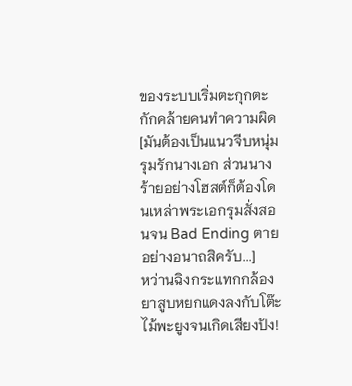ของระบบเริ่มตะกุกตะกักคล้ายคนทำความผิด
[มันต้องเป็นแนวจีบหนุ่ม รุมรักนางเอก ส่วนนางร้ายอย่างโฮสต์ก็ต้องโดนเหล่าพระเอกรุมสั่งสอนจน Bad Ending ตายอย่างอนาถสิครับ...]
หว่านฉิงกระแทกกล้องยาสูบหยกแดงลงกับโต๊ะไม้พะยูงจนเกิดเสียงปัง!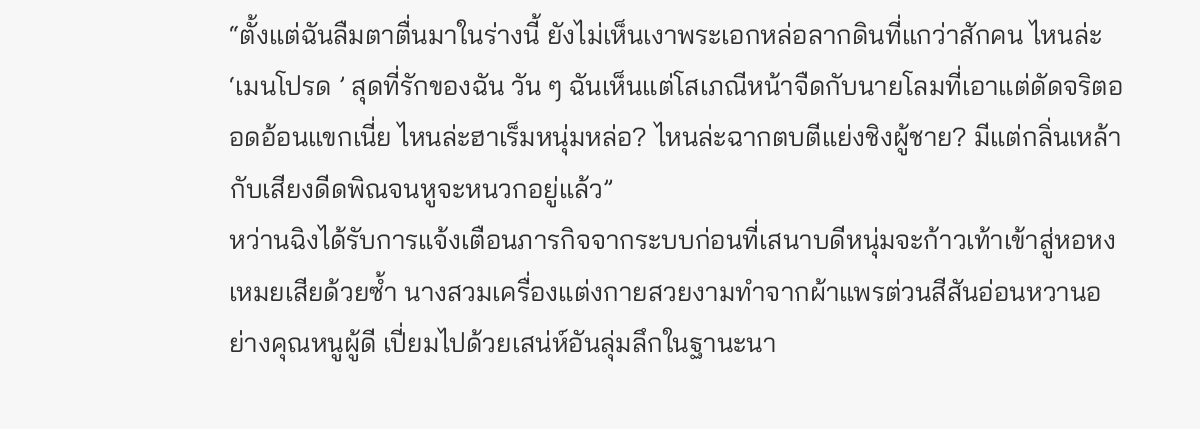“ตั้งแต่ฉันลืมตาตื่นมาในร่างนี้ ยังไม่เห็นเงาพระเอกหล่อลากดินที่แกว่าสักคน ไหนล่ะ ‘เมนโปรด ’ สุดที่รักของฉัน วัน ๆ ฉันเห็นแต่โสเภณีหน้าจืดกับนายโลมที่เอาแต่ดัดจริตออดอ้อนแขกเนี่ย ไหนล่ะฮาเร็มหนุ่มหล่อ? ไหนล่ะฉากตบตีแย่งชิงผู้ชาย? มีแต่กลิ่นเหล้ากับเสียงดีดพิณจนหูจะหนวกอยู่แล้ว”
หว่านฉิงได้รับการแจ้งเตือนภารกิจจากระบบก่อนที่เสนาบดีหนุ่มจะก้าวเท้าเข้าสู่หอหงเหมยเสียด้วยซ้ำ นางสวมเครื่องแต่งกายสวยงามทำจากผ้าแพรต่วนสีสันอ่อนหวานอย่างคุณหนูผู้ดี เปี่ยมไปด้วยเสน่ห์อันลุ่มลึกในฐานะนา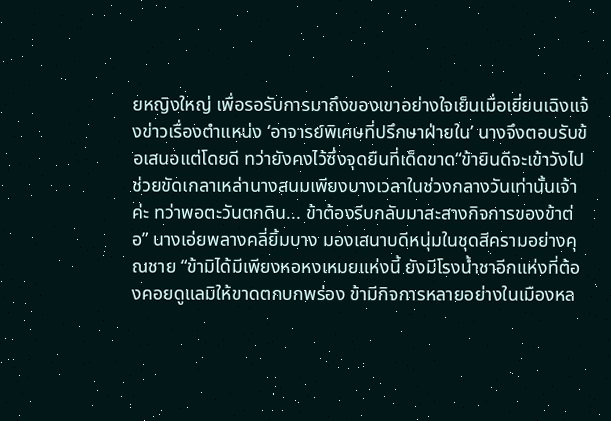ยหญิงใหญ่ เพื่อรอรับการมาถึงของเขาอย่างใจเย็นเมื่อเยี่ยนเฉิงแจ้งข่าวเรื่องตำแหน่ง ‘อาจารย์พิเศษที่ปรึกษาฝ่ายใน’ นางจึงตอบรับข้อเสนอแต่โดยดี ทว่ายังคงไว้ซึ่งจุดยืนที่เด็ดขาด“ข้ายินดีจะเข้าวังไปช่วยขัดเกลาเหล่านางสนมเพียงบางเวลาในช่วงกลางวันเท่านั้นเจ้าค่ะ ทว่าพอตะวันตกดิน... ข้าต้องรีบกลับมาสะสางกิจการของข้าต่อ” นางเอ่ยพลางคลี่ยิ้มบาง มองเสนาบดีหนุ่มในชุดสีครามอย่างคุณชาย “ข้ามิได้มีเพียงหอหงเหมยแห่งนี้ ยังมีโรงน้ำชาอีกแห่งที่ต้องคอยดูแลมิให้ขาดตกบกพร่อง ข้ามีกิจการหลายอย่างในเมืองหล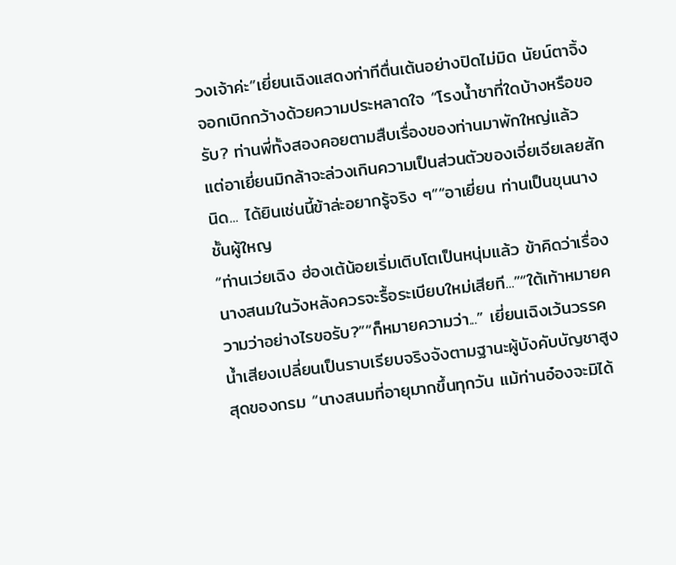วงเจ้าค่ะ”เยี่ยนเฉิงแสดงท่าทีตื่นเต้นอย่างปิดไม่มิด นัยน์ตาจิ้งจอกเบิกกว้างด้วยความประหลาดใจ “โรงน้ำชาที่ใดบ้างหรือขอรับ? ท่านพี่ทั้งสองคอยตามสืบเรื่องของท่านมาพักใหญ่แล้ว แต่อาเยี่ยนมิกล้าจะล่วงเกินความเป็นส่วนตัวของเจี่ยเจียเลยสักนิด... ได้ยินเช่นนี้ข้าล่ะอยากรู้จริง ๆ”“อาเยี่ยน ท่านเป็นขุนนางชั้นผู้ใหญ
“ท่านเว่ยเฉิง ฮ่องเต้น้อยเริ่มเติบโตเป็นหนุ่มแล้ว ข้าคิดว่าเรื่องนางสนมในวังหลังควรจะรื้อระเบียบใหม่เสียที...”“ใต้เท้าหมายความว่าอย่างไรขอรับ?”“ก็หมายความว่า...” เยี่ยนเฉิงเว้นวรรค น้ำเสียงเปลี่ยนเป็นราบเรียบจริงจังตามฐานะผู้บังคับบัญชาสูงสุดของกรม “นางสนมที่อายุมากขึ้นทุกวัน แม้ท่านอ๋องจะมิได้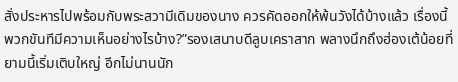สั่งประหารไปพร้อมกับพระสวามีเดิมของนาง ควรคัดออกให้พ้นวังได้บ้างแล้ว เรื่องนี้พวกขันทีมีความเห็นอย่างไรบ้าง?”รองเสนาบดีลูบเคราสาก พลางนึกถึงฮ่องเต้น้อยที่ยามนี้เริ่มเติบใหญ่ อีกไม่นานนัก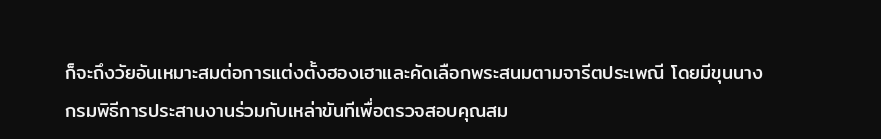ก็จะถึงวัยอันเหมาะสมต่อการแต่งตั้งฮองเฮาและคัดเลือกพระสนมตามจารีตประเพณี โดยมีขุนนางกรมพิธีการประสานงานร่วมกับเหล่าขันทีเพื่อตรวจสอบคุณสม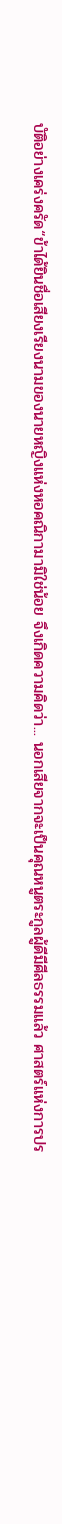บัติอย่างเคร่งครัด“ข้าได้ยินชื่อเสียงเรียงนามของนายหญิงแห่งหอคณิกามามิใช่น้อย จึงเกิดความคิดว่า... นอกเสียจากจะเป็นคุณหนูตระกูลผู้ดีมีศีลธรรมแล้ว ศาสตร์แห่งการปร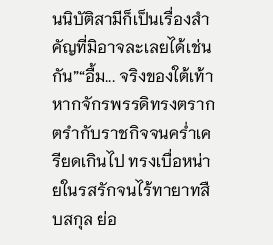นนิบัติสามีก็เป็นเรื่องสำคัญที่มิอาจละเลยได้เช่นกัน”“อื้ม... จริงของใต้เท้า หากจักรพรรดิทรงตรากตรำกับราชกิจจนคร่ำเครียดเกินไป ทรงเบื่อหน่ายในรสรักจนไร้ทายาทสืบสกุล ย่อ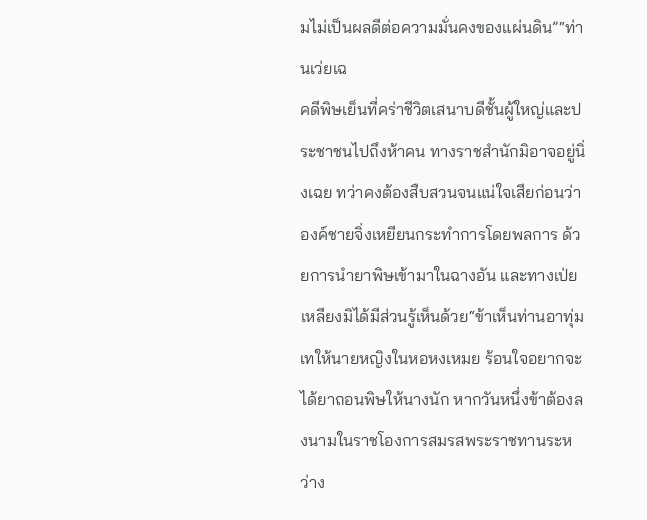มไม่เป็นผลดีต่อความมั่นคงของแผ่นดิน”“ท่านเว่ยเฉ
คดีพิษเย็นที่คร่าชีวิตเสนาบดีชั้นผู้ใหญ่และประชาชนไปถึงห้าคน ทางราชสำนักมิอาจอยู่นิ่งเฉย ทว่าคงต้องสืบสวนจนแน่ใจเสียก่อนว่าองค์ชายจิ่งเหยียนกระทำการโดยพลการ ด้วยการนำยาพิษเข้ามาในฉางอัน และทางเป่ยเหลียงมิได้มีส่วนรู้เห็นด้วย“ข้าเห็นท่านอาทุ่มเทให้นายหญิงในหอหงเหมย ร้อนใจอยากจะได้ยาถอนพิษให้นางนัก หากวันหนึ่งข้าต้องลงนามในราชโองการสมรสพระราชทานระหว่าง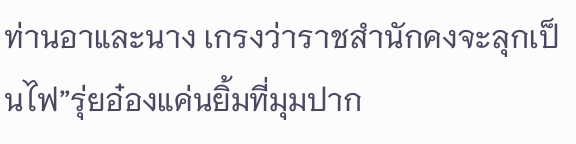ท่านอาและนาง เกรงว่าราชสำนักคงจะลุกเป็นไฟ”รุ่ยอ๋องแค่นยิ้มที่มุมปาก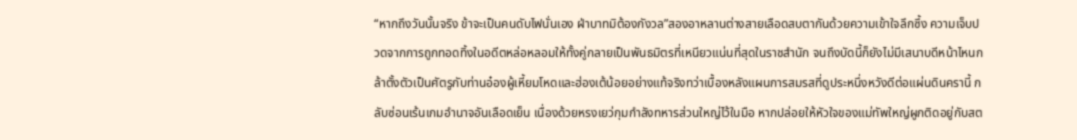“หากถึงวันนั้นจริง ข้าจะเป็นคนดับไฟนั่นเอง ฝ่าบาทมิต้องกังวล”สองอาหลานต่างสายเลือดสบตากันด้วยความเข้าใจลึกซึ้ง ความเจ็บปวดจากการถูกทอดทิ้งในอดีตหล่อหลอมให้ทั้งคู่กลายเป็นพันธมิตรที่เหนียวแน่นที่สุดในราชสำนัก จนถึงบัดนี้ก็ยังไม่มีเสนาบดีหน้าไหนกล้าตั้งตัวเป็นศัตรูกับท่านอ๋องผู้เหี้ยมโหดและฮ่องเต้น้อยอย่างแท้จริงทว่าเบื้องหลังแผนการสมรสที่ดูประหนึ่งหวังดีต่อแผ่นดินครานี้ กลับซ่อนเร้นเกมอำนาจอันเลือดเย็น เนื่องด้วยหรงเยว่กุมกำลังทหารส่วนใหญ่ไว้ในมือ หากปล่อยให้หัวใจของแม่ทัพใหญ่ผูกติดอยู่กับสต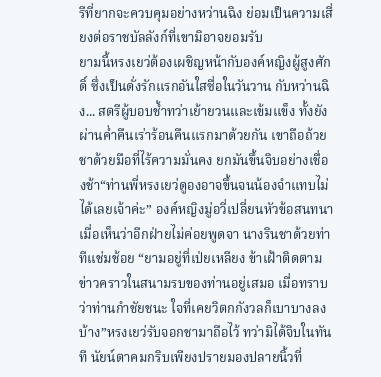รีที่ยากจะควบคุมอย่างหว่านฉิง ย่อมเป็นความเสี่ยงต่อราชบัลลังก์ที่เขามิอาจยอมรับ
ยามนี้หรงเยว่ต้องเผชิญหน้ากับองค์หญิงผู้สูงศักดิ์ ซึ่งเป็นดั่งรักแรกอันใสซื่อในวันวาน กับหว่านฉิง... สตรีผู้บอบช้ำทว่าเย้ายวนและเข้มแข็ง ทั้งยังผ่านค่ำคืนเร่าร้อนคืนแรกมาด้วยกัน เขาถือถ้วยชาด้วยมือที่ไร้ความมั่นคง ยกมันขึ้นจิบอย่างเชื่องช้า“ท่านพี่หรงเยว่ดูองอาจขึ้นจนน้องจำแทบไม่ได้เลยเจ้าค่ะ” องค์หญิงมู่อวี่เปลี่ยนหัวข้อสนทนา เมื่อเห็นว่าอีกฝ่ายไม่ค่อยพูดจา นางรินชาด้วยท่าทีแช่มช้อย “ยามอยู่ที่เป่ยเหลียง ข้าเฝ้าติดตามข่าวคราวในสนามรบของท่านอยู่เสมอ เมื่อทราบว่าท่านกำชัยชนะ ใจที่เคยวิตกกังวลก็เบาบางลงบ้าง”หรงเยว่รับจอกชามาถือไว้ ทว่ามิได้จิบในทันที นัยน์ตาคมกริบเพียงปรายมองปลายนิ้วที่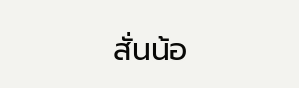สั่นน้อ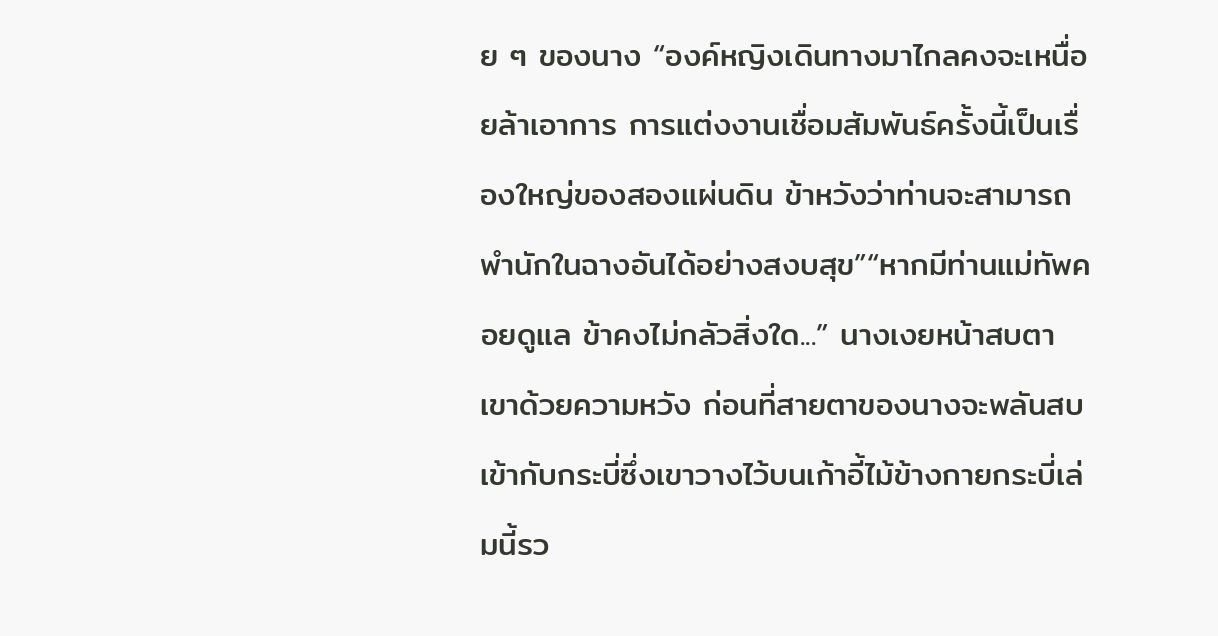ย ๆ ของนาง “องค์หญิงเดินทางมาไกลคงจะเหนื่อยล้าเอาการ การแต่งงานเชื่อมสัมพันธ์ครั้งนี้เป็นเรื่องใหญ่ของสองแผ่นดิน ข้าหวังว่าท่านจะสามารถพำนักในฉางอันได้อย่างสงบสุข”“หากมีท่านแม่ทัพคอยดูแล ข้าคงไม่กลัวสิ่งใด...” นางเงยหน้าสบตาเขาด้วยความหวัง ก่อนที่สายตาของนางจะพลันสบเข้ากับกระบี่ซึ่งเขาวางไว้บนเก้าอี้ไม้ข้างกายกระบี่เล่มนี้รว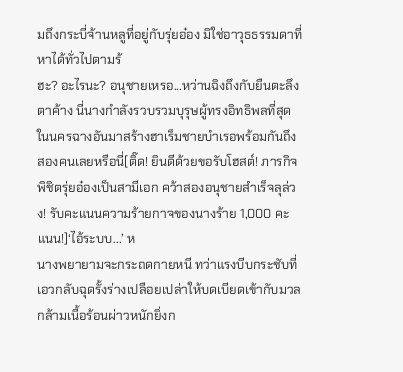มถึงกระบี่จ้านหลูที่อยู่กับรุ่ยอ๋อง มิใช่อาวุธธรรมดาที่หาได้ทั่วไปตามร้
ฮะ? อะไรนะ? อนุชายเหรอ...หว่านฉิงถึงกับยืนตะลึงตาค้าง นี่นางกำลังรวบรวมบุรุษผู้ทรงอิทธิพลที่สุดในนครฉางอันมาสร้างฮาเร็มชายบำเรอพร้อมกันถึงสองคนเลยหรือนี่[ติ๊ด! ยินดีด้วยขอรับโฮสต์! ภารกิจพิชิตรุ่ยอ๋องเป็นสามีเอก คว้าสองอนุชายสำเร็จลุล่วง! รับคะแนนความร้ายกาจของนางร้าย 1,000 คะแนน!]‘ไอ้ระบบ...’ ห
นางพยายามจะกระถดกายหนี ทว่าแรงบีบกระชับที่เอวกลับฉุดรั้งร่างเปลือยเปล่าให้บดเบียดเข้ากับมวลกล้ามเนื้อร้อนผ่าวหนักยิ่งก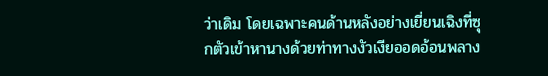ว่าเดิม โดยเฉพาะคนด้านหลังอย่างเยี่ยนเฉิงที่ซุกตัวเข้าหานางด้วยท่าทางงัวเงียออดอ้อนพลาง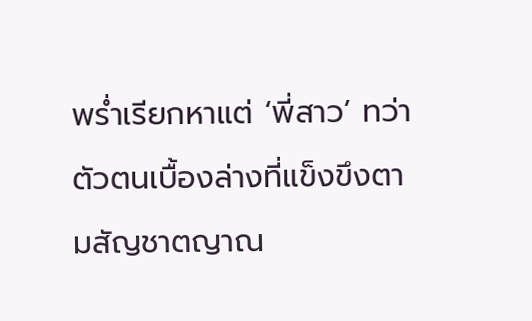พร่ำเรียกหาแต่ ‘พี่สาว’ ทว่าตัวตนเบื้องล่างที่แข็งขึงตามสัญชาตญาณ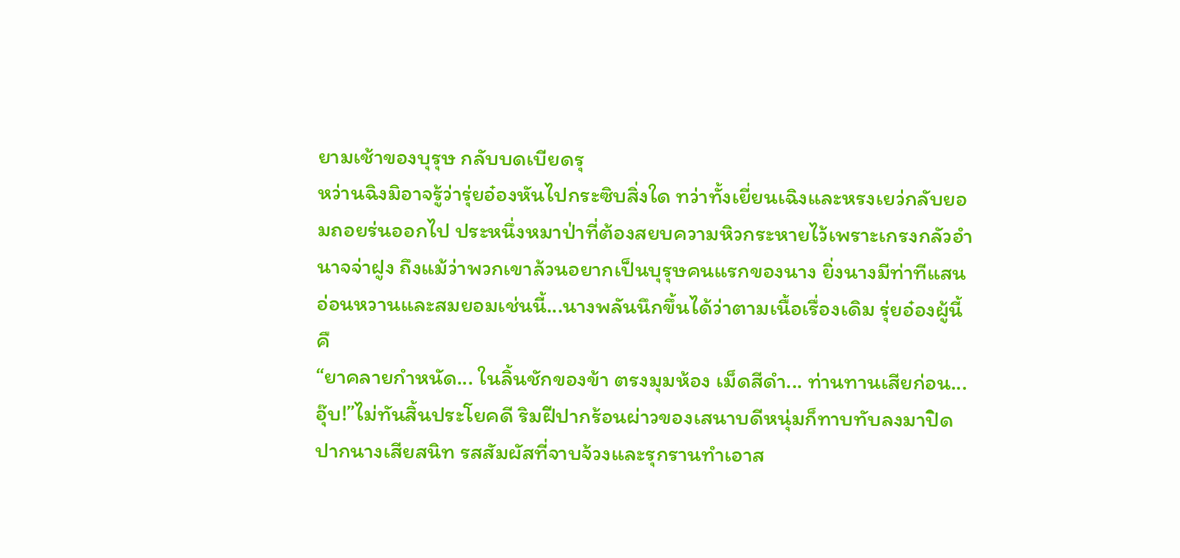ยามเช้าของบุรุษ กลับบดเบียดรุ
หว่านฉิงมิอาจรู้ว่ารุ่ยอ๋องหันไปกระซิบสิ่งใด ทว่าทั้งเยี่ยนเฉิงและหรงเยว่กลับยอมถอยร่นออกไป ประหนึ่งหมาป่าที่ต้องสยบความหิวกระหายไว้เพราะเกรงกลัวอำนาจจ่าฝูง ถึงแม้ว่าพวกเขาล้วนอยากเป็นบุรุษคนแรกของนาง ยิ่งนางมีท่าทีแสนอ่อนหวานและสมยอมเช่นนี้...นางพลันนึกขึ้นได้ว่าตามเนื้อเรื่องเดิม รุ่ยอ๋องผู้นี้คื
“ยาคลายกำหนัด... ในลิ้นชักของข้า ตรงมุมห้อง เม็ดสีดำ... ท่านทานเสียก่อน... อุ๊บ!”ไม่ทันสิ้นประโยคดี ริมฝีปากร้อนผ่าวของเสนาบดีหนุ่มก็ทาบทับลงมาปิดปากนางเสียสนิท รสสัมผัสที่จาบจ้วงและรุกรานทำเอาส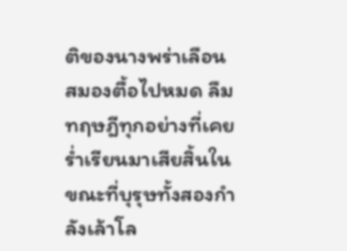ติของนางพร่าเลือน สมองตื้อไปหมด ลืมทฤษฎีทุกอย่างที่เคยร่ำเรียนมาเสียสิ้นในขณะที่บุรุษทั้งสองกำลังเล้าโล